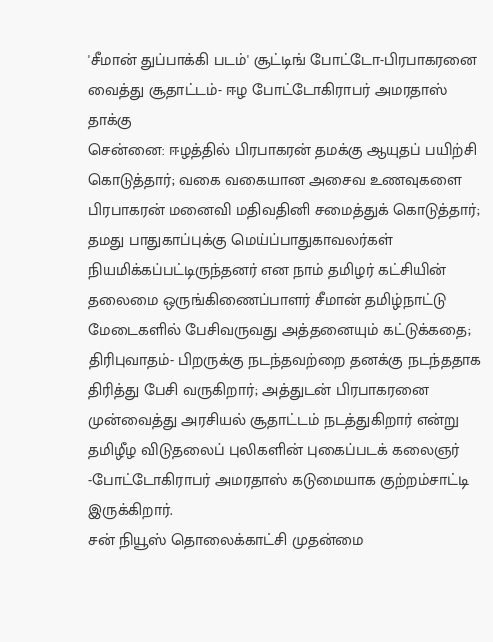'சீமான் துப்பாக்கி படம்' சூட்டிங் போட்டோ-பிரபாகரனை வைத்து சூதாட்டம்- ஈழ போட்டோகிராபர் அமரதாஸ் தாக்கு
சென்னை: ஈழத்தில் பிரபாகரன் தமக்கு ஆயுதப் பயிற்சி கொடுத்தார்; வகை வகையான அசைவ உணவுகளை பிரபாகரன் மனைவி மதிவதினி சமைத்துக் கொடுத்தார்; தமது பாதுகாப்புக்கு மெய்ப்பாதுகாவலர்கள் நியமிக்கப்பட்டிருந்தனர் என நாம் தமிழர் கட்சியின் தலைமை ஒருங்கிணைப்பாளர் சீமான் தமிழ்நாட்டு மேடைகளில் பேசிவருவது அத்தனையும் கட்டுக்கதை; திரிபுவாதம்- பிறருக்கு நடந்தவற்றை தனக்கு நடந்ததாக திரித்து பேசி வருகிறார்; அத்துடன் பிரபாகரனை முன்வைத்து அரசியல் சூதாட்டம் நடத்துகிறார் என்று தமிழீழ விடுதலைப் புலிகளின் புகைப்படக் கலைஞர் -போட்டோகிராபர் அமரதாஸ் கடுமையாக குற்றம்சாட்டி இருக்கிறார்.
சன் நியூஸ் தொலைக்காட்சி முதன்மை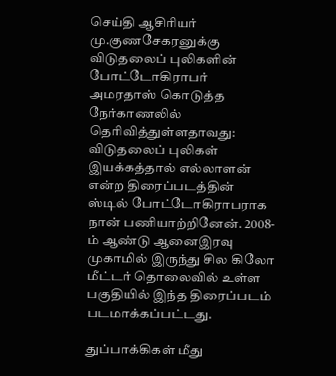செய்தி ஆசிரியர் மு.குணசேகரனுக்கு விடுதலைப் புலிகளின் போட்டோகிராபர் அமரதாஸ் கொடுத்த நேர்காணலில் தெரிவித்துள்ளதாவது: விடுதலைப் புலிகள் இயக்கத்தால் எல்லாளன் என்ற திரைப்படத்தின் ஸ்டில் போட்டோகிராபராக நான் பணியாற்றினேன். 2008-ம் ஆண்டு ஆனைஇரவு முகாமில் இருந்து சில கிலோ மீட்டர் தொலைவில் உள்ள பகுதியில் இந்த திரைப்படம் படமாக்கப்பட்டது.

துப்பாக்கிகள் மீது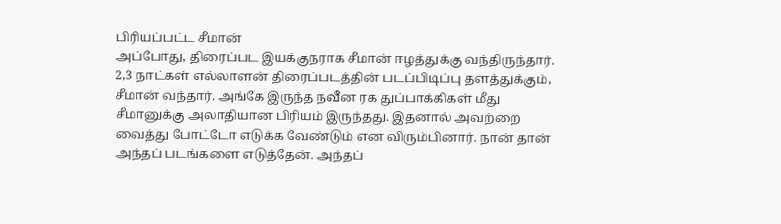பிரியப்பட்ட சீமான்
அப்போது, திரைப்பட இயக்குநராக சீமான் ஈழத்துக்கு வந்திருந்தார். 2,3 நாட்கள் எல்லாளன் திரைப்படத்தின் படப்பிடிப்பு தளத்துக்கும், சீமான் வந்தார். அங்கே இருந்த நவீன ரக துப்பாக்கிகள் மீது சீமானுக்கு அலாதியான பிரியம் இருந்தது. இதனால் அவற்றை வைத்து போட்டோ எடுக்க வேண்டும் என விரும்பினார். நான் தான் அந்தப் படங்களை எடுத்தேன். அந்தப்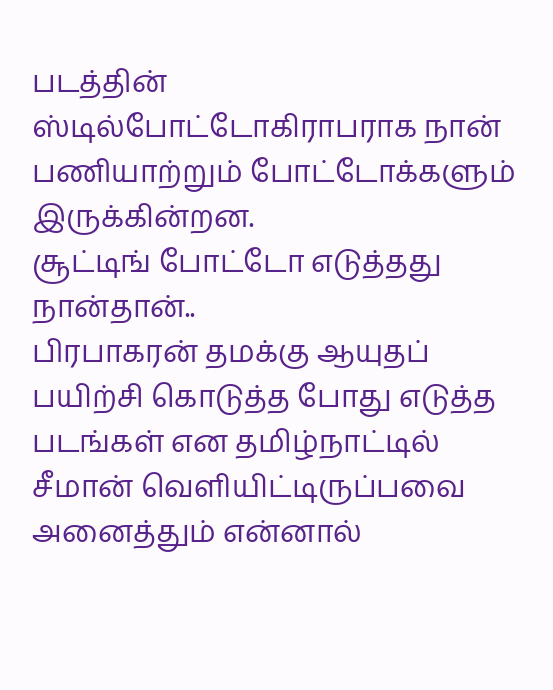படத்தின் ஸ்டில்போட்டோகிராபராக நான் பணியாற்றும் போட்டோக்களும் இருக்கின்றன.
சூட்டிங் போட்டோ எடுத்தது நான்தான்..
பிரபாகரன் தமக்கு ஆயுதப் பயிற்சி கொடுத்த போது எடுத்த படங்கள் என தமிழ்நாட்டில் சீமான் வெளியிட்டிருப்பவை அனைத்தும் என்னால்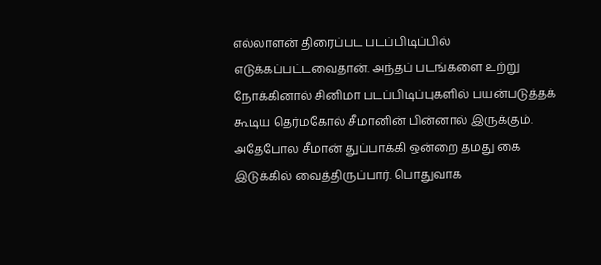எல்லாளன் திரைப்பட படப்பிடிப்பில் எடுக்கப்பட்டவைதான். அந்தப் படங்களை உற்று நோக்கினால் சினிமா படப்பிடிப்புகளில் பயன்படுத்தக் கூடிய தெர்மகோல் சீமானின் பின்னால் இருக்கும். அதேபோல சீமான் துப்பாக்கி ஒன்றை தமது கை இடுக்கில் வைத்திருப்பார். பொதுவாக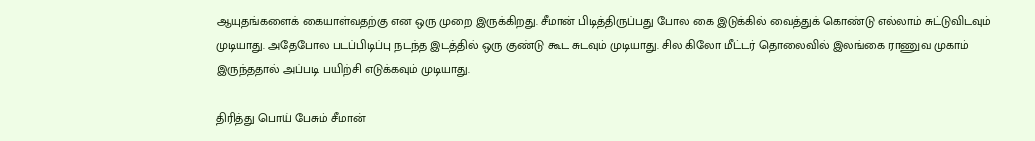ஆயுதங்களைக் கையாள்வதற்கு என ஒரு முறை இருக்கிறது. சீமான் பிடித்திருப்பது போல கை இடுக்கில் வைத்துக் கொண்டு எல்லாம் சுட்டுவிடவும் முடியாது. அதேபோல படப்பிடிப்பு நடந்த இடத்தில் ஒரு குண்டு கூட சுடவும் முடியாது. சில கிலோ மீட்டர் தொலைவில் இலங்கை ராணுவ முகாம் இருந்ததால் அப்படி பயிற்சி எடுக்கவும் முடியாது.

திரித்து பொய் பேசும் சீமான்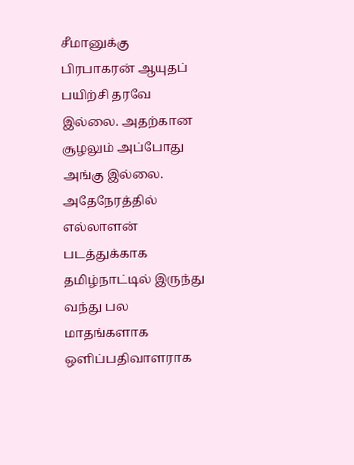சீமானுக்கு பிரபாகரன் ஆயுதப் பயிற்சி தரவே இல்லை. அதற்கான சூழலும் அப்போது அங்கு இல்லை. அதேநேரத்தில் எல்லாளன் படத்துக்காக தமிழ்நாட்டில் இருந்து வந்து பல மாதங்களாக ஒளிப்பதிவாளராக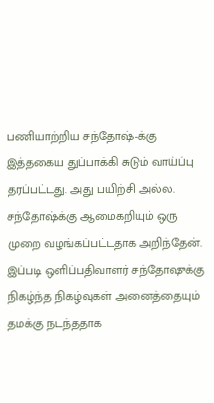பணியாற்றிய சந்தோஷ்-க்கு இத்தகைய துப்பாக்கி சுடும் வாய்ப்பு தரப்பட்டது. அது பயிற்சி அல்ல. சந்தோஷ்க்கு ஆமைகறியும் ஒரு முறை வழங்கப்பட்டதாக அறிந்தேன். இப்படி ஒளிப்பதிவாளர் சந்தோஷுக்கு நிகழ்ந்த நிகழ்வுகள் அனைத்தையும் தமக்கு நடந்ததாக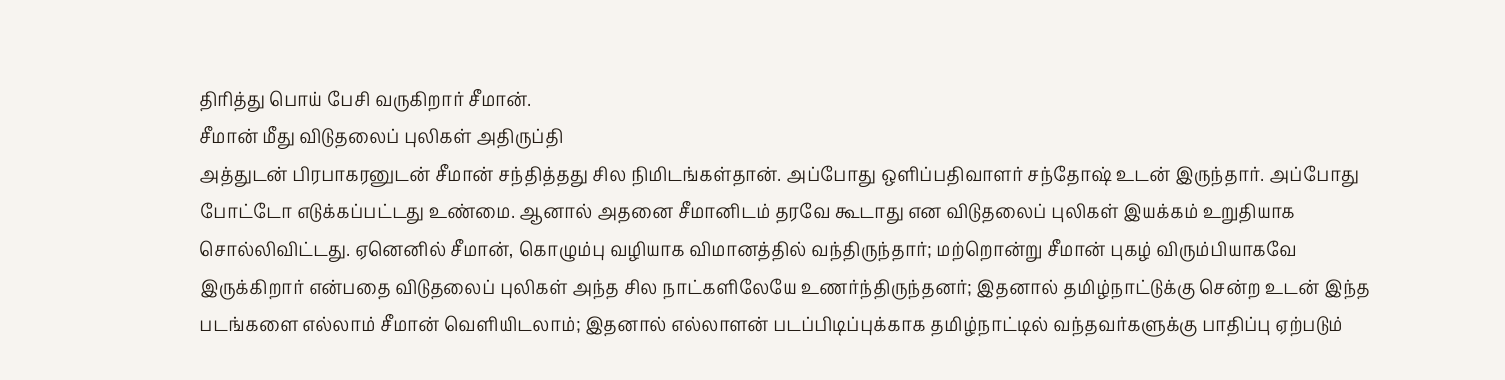திரித்து பொய் பேசி வருகிறார் சீமான்.
சீமான் மீது விடுதலைப் புலிகள் அதிருப்தி
அத்துடன் பிரபாகரனுடன் சீமான் சந்தித்தது சில நிமிடங்கள்தான். அப்போது ஒளிப்பதிவாளர் சந்தோஷ் உடன் இருந்தார். அப்போது போட்டோ எடுக்கப்பட்டது உண்மை. ஆனால் அதனை சீமானிடம் தரவே கூடாது என விடுதலைப் புலிகள் இயக்கம் உறுதியாக சொல்லிவிட்டது. ஏனெனில் சீமான், கொழும்பு வழியாக விமானத்தில் வந்திருந்தார்; மற்றொன்று சீமான் புகழ் விரும்பியாகவே இருக்கிறார் என்பதை விடுதலைப் புலிகள் அந்த சில நாட்களிலேயே உணர்ந்திருந்தனர்; இதனால் தமிழ்நாட்டுக்கு சென்ற உடன் இந்த படங்களை எல்லாம் சீமான் வெளியிடலாம்; இதனால் எல்லாளன் படப்பிடிப்புக்காக தமிழ்நாட்டில் வந்தவர்களுக்கு பாதிப்பு ஏற்படும்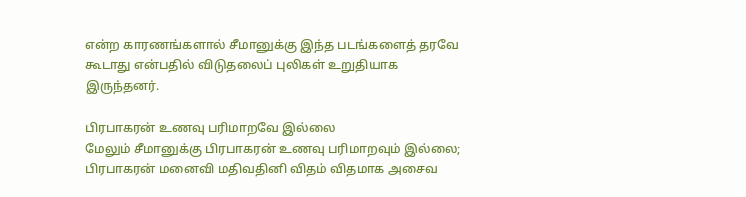என்ற காரணங்களால் சீமானுக்கு இந்த படங்களைத் தரவே கூடாது என்பதில் விடுதலைப் புலிகள் உறுதியாக இருந்தனர்.

பிரபாகரன் உணவு பரிமாறவே இல்லை
மேலும் சீமானுக்கு பிரபாகரன் உணவு பரிமாறவும் இல்லை; பிரபாகரன் மனைவி மதிவதினி விதம் விதமாக அசைவ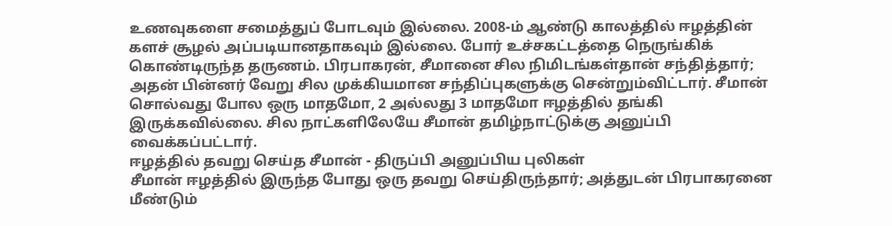உணவுகளை சமைத்துப் போடவும் இல்லை. 2008-ம் ஆண்டு காலத்தில் ஈழத்தின் களச் சூழல் அப்படியானதாகவும் இல்லை. போர் உச்சகட்டத்தை நெருங்கிக் கொண்டிருந்த தருணம். பிரபாகரன், சீமானை சில நிமிடங்கள்தான் சந்தித்தார்; அதன் பின்னர் வேறு சில முக்கியமான சந்திப்புகளுக்கு சென்றும்விட்டார். சீமான் சொல்வது போல ஒரு மாதமோ, 2 அல்லது 3 மாதமோ ஈழத்தில் தங்கி இருக்கவில்லை. சில நாட்களிலேயே சீமான் தமிழ்நாட்டுக்கு அனுப்பி வைக்கப்பட்டார்.
ஈழத்தில் தவறு செய்த சீமான் - திருப்பி அனுப்பிய புலிகள்
சீமான் ஈழத்தில் இருந்த போது ஒரு தவறு செய்திருந்தார்; அத்துடன் பிரபாகரனை மீண்டும்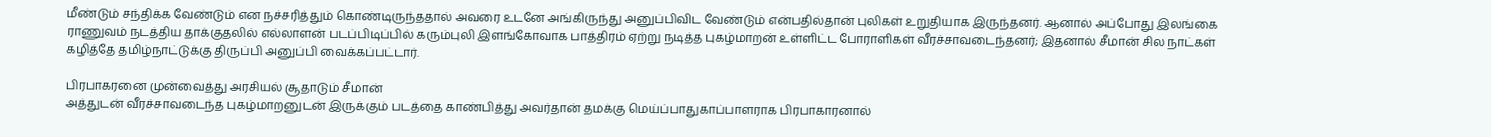மீண்டும் சந்திக்க வேண்டும் என நச்சரித்தும் கொண்டிருந்ததால் அவரை உடனே அங்கிருந்து அனுப்பிவிட வேண்டும் என்பதில்தான் புலிகள் உறுதியாக இருந்தனர். ஆனால் அப்போது இலங்கை ராணுவம் நடத்திய தாக்குதலில் எல்லாளன் படப்பிடிப்பில் கரும்புலி இளங்கோவாக பாத்திரம் ஏற்று நடித்த புகழ்மாறன் உள்ளிட்ட போராளிகள் வீரச்சாவடைந்தனர்; இதனால் சீமான் சில நாட்கள் கழித்தே தமிழ்நாட்டுக்கு திருப்பி அனுப்பி வைக்கப்பட்டார்.

பிரபாகரனை முன்வைத்து அரசியல் சூதாடும் சீமான்
அத்துடன் வீரச்சாவடைந்த புகழ்மாறனுடன் இருக்கும் படத்தை காண்பித்து அவர்தான் தமக்கு மெய்ப்பாதுகாப்பாளராக பிரபாகாரனால்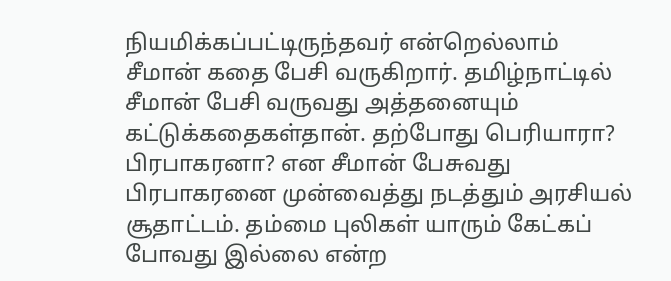நியமிக்கப்பட்டிருந்தவர் என்றெல்லாம் சீமான் கதை பேசி வருகிறார். தமிழ்நாட்டில் சீமான் பேசி வருவது அத்தனையும் கட்டுக்கதைகள்தான். தற்போது பெரியாரா? பிரபாகரனா? என சீமான் பேசுவது பிரபாகரனை முன்வைத்து நடத்தும் அரசியல் சூதாட்டம். தம்மை புலிகள் யாரும் கேட்கப் போவது இல்லை என்ற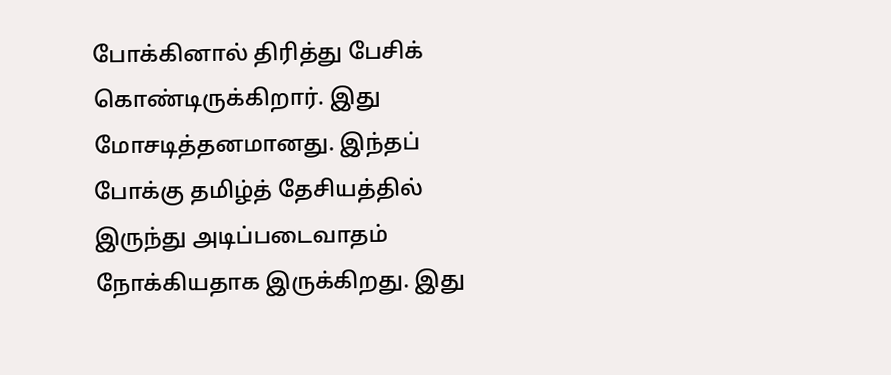போக்கினால் திரித்து பேசிக் கொண்டிருக்கிறார். இது மோசடித்தனமானது. இந்தப் போக்கு தமிழ்த் தேசியத்தில் இருந்து அடிப்படைவாதம் நோக்கியதாக இருக்கிறது. இது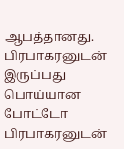ஆபத்தானது.
பிரபாகரனுடன் இருப்பது பொய்யான போட்டோ
பிரபாகரனுடன்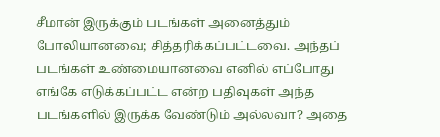சீமான் இருக்கும் படங்கள் அனைத்தும் போலியானவை; சித்தரிக்கப்பட்டவை. அந்தப் படங்கள் உண்மையானவை எனில் எப்போது எங்கே எடுக்கப்பட்ட என்ற பதிவுகள் அந்த படங்களில் இருக்க வேண்டும் அல்லவா? அதை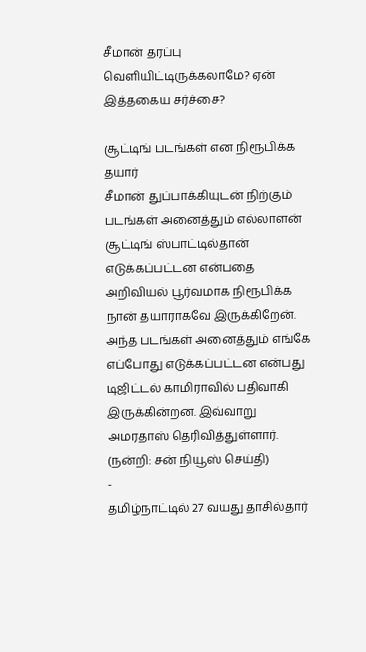சீமான் தரப்பு வெளியிட்டிருக்கலாமே? ஏன் இத்தகைய சர்ச்சை?

சூட்டிங் படங்கள் என நிரூபிக்க தயார்
சீமான் துப்பாக்கியுடன் நிற்கும் படங்கள் அனைத்தும் எல்லாளன் சூட்டிங் ஸ்பாட்டில்தான் எடுக்கப்பட்டன என்பதை அறிவியல் பூர்வமாக நிரூபிக்க நான் தயாராகவே இருக்கிறேன். அந்த படங்கள் அனைத்தும் எங்கே எப்போது எடுக்கப்பட்டன என்பது டிஜிட்டல் காமிராவில் பதிவாகி இருக்கின்றன. இவ்வாறு அமரதாஸ் தெரிவித்துள்ளார்.
(நன்றி: சன் நியூஸ் செய்தி)
-
தமிழ்நாட்டில் 27 வயது தாசில்தார்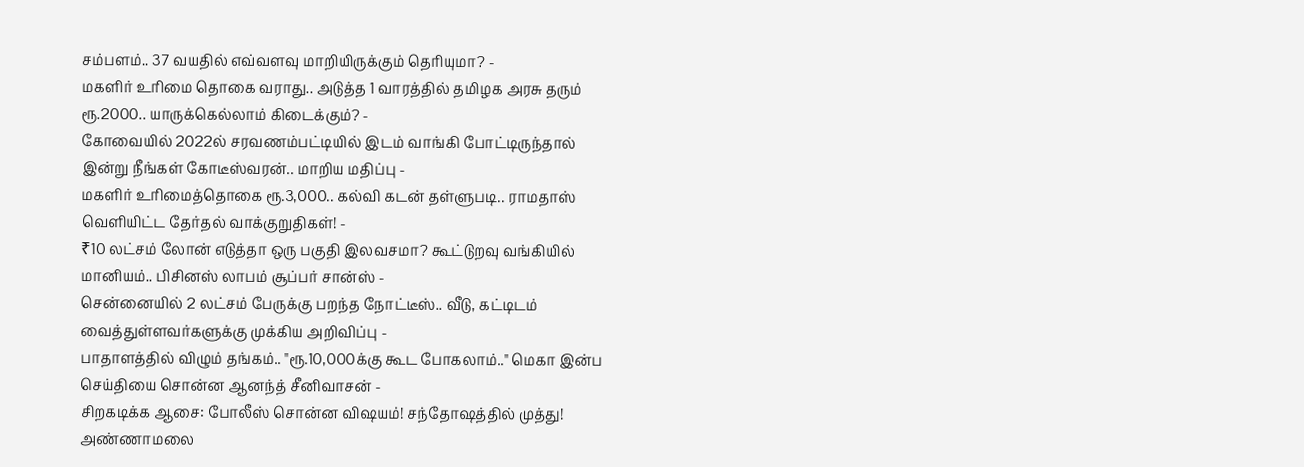சம்பளம்.. 37 வயதில் எவ்வளவு மாறியிருக்கும் தெரியுமா? -
மகளிர் உரிமை தொகை வராது.. அடுத்த 1 வாரத்தில் தமிழக அரசு தரும் ரூ.2000.. யாருக்கெல்லாம் கிடைக்கும்? -
கோவையில் 2022ல் சரவணம்பட்டியில் இடம் வாங்கி போட்டிருந்தால் இன்று நீங்கள் கோடீஸ்வரன்.. மாறிய மதிப்பு -
மகளிர் உரிமைத்தொகை ரூ.3,000.. கல்வி கடன் தள்ளுபடி.. ராமதாஸ் வெளியிட்ட தேர்தல் வாக்குறுதிகள்! -
₹10 லட்சம் லோன் எடுத்தா ஒரு பகுதி இலவசமா? கூட்டுறவு வங்கியில் மானியம்.. பிசினஸ் லாபம் சூப்பர் சான்ஸ் -
சென்னையில் 2 லட்சம் பேருக்கு பறந்த நோட்டீஸ்.. வீடு, கட்டிடம் வைத்துள்ளவர்களுக்கு முக்கிய அறிவிப்பு -
பாதாளத்தில் விழும் தங்கம்.. "ரூ.10,000க்கு கூட போகலாம்.." மெகா இன்ப செய்தியை சொன்ன ஆனந்த் சீனிவாசன் -
சிறகடிக்க ஆசை: போலீஸ் சொன்ன விஷயம்! சந்தோஷத்தில் முத்து! அண்ணாமலை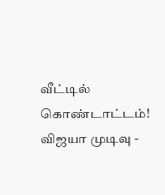வீட்டில் கொண்டாட்டம்! விஜயா முடிவு -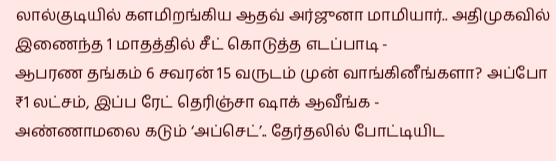லால்குடியில் களமிறங்கிய ஆதவ் அர்ஜுனா மாமியார்.. அதிமுகவில் இணைந்த 1 மாதத்தில் சீட் கொடுத்த எடப்பாடி -
ஆபரண தங்கம் 6 சவரன் 15 வருடம் முன் வாங்கினீங்களா? அப்போ ₹1 லட்சம், இப்ப ரேட் தெரிஞ்சா ஷாக் ஆவீங்க -
அண்ணாமலை கடும் ‘அப்செட்’.. தேர்தலில் போட்டியிட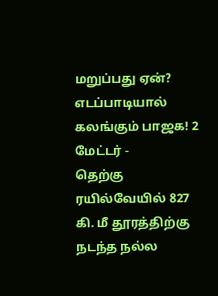மறுப்பது ஏன்? எடப்பாடியால் கலங்கும் பாஜக! 2 மேட்டர் -
தெற்கு ரயில்வேயில் 827 கி. மீ தூரத்திற்கு நடந்த நல்ல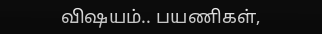விஷயம்.. பயணிகள்,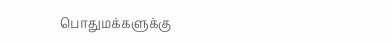பொதுமக்களுக்கு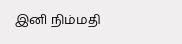இனி நிம்மதி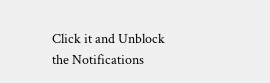Click it and Unblock the Notifications